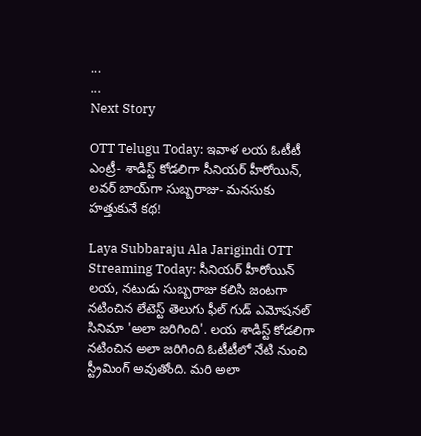...
...
Next Story

OTT Telugu Today: ఇవాళ లయ ఓటీటీ ఎంట్రీ- శాడిస్ట్ కోడలిగా సీనియర్ హీరోయిన్, లవర్ బాయ్‌గా సుబ్బరాజు- మనసుకు హత్తుకునే కథ!

Laya Subbaraju Ala Jarigindi OTT Streaming Today: సీనియర్ హీరోయిన్ లయ, నటుడు సుబ్బరాజు కలిసి జంటగా నటించిన లేటెస్ట్ తెలుగు ఫీల్ గుడ్ ఎమోషనల్ సినిమా 'అలా జరిగింది'. లయ శాడిస్ట్ కోడలిగా నటించిన అలా జరిగింది ఓటీటీలో నేటి నుంచి స్ట్రీమింగ్ అవుతోంది. మరి అలా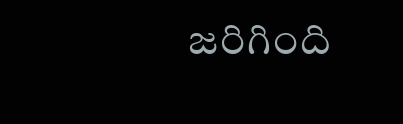జరిగింది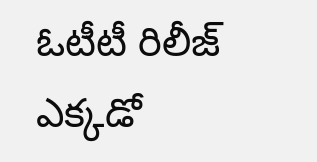ఓటీటీ రిలీజ్ ఎక్కడో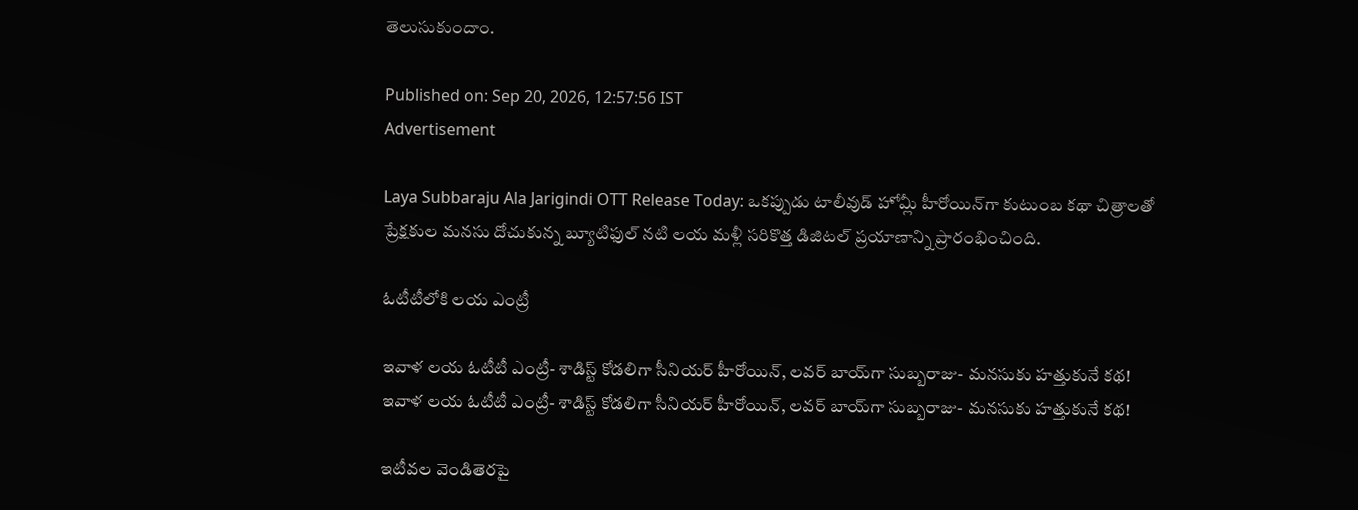తెలుసుకుందాం.

Published on: Sep 20, 2026, 12:57:56 IST
Advertisement

Laya Subbaraju Ala Jarigindi OTT Release Today: ఒకప్పుడు టాలీవుడ్ హోమ్లీ హీరోయిన్‌గా కుటుంబ కథా చిత్రాలతో ప్రేక్షకుల మనసు దోచుకున్న బ్యూటిఫుల్ నటి లయ మళ్లీ సరికొత్త డిజిటల్ ప్రయాణాన్ని ప్రారంభించింది.

ఓటీటీలోకి లయ ఎంట్రీ

ఇవాళ లయ ఓటీటీ ఎంట్రీ- శాడిస్ట్ కోడలిగా సీనియర్ హీరోయిన్, లవర్ బాయ్‌గా సుబ్బరాజు- మనసుకు హత్తుకునే కథ!
ఇవాళ లయ ఓటీటీ ఎంట్రీ- శాడిస్ట్ కోడలిగా సీనియర్ హీరోయిన్, లవర్ బాయ్‌గా సుబ్బరాజు- మనసుకు హత్తుకునే కథ!

ఇటీవల వెండితెరపై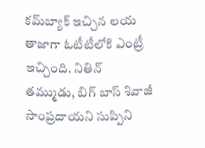కమ్‌బ్యాక్ ఇచ్చిన లయ తాజాగా ఓటీటీలోకి ఎంట్రీ ఇచ్చింది. నితిన్ తమ్ముడు, బిగ్ బాస్ శివాజీ సాంప్రదాయని సుప్పిని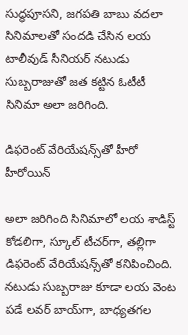సుద్ధపూసని, జగపతి బాబు వదలా సినిమాలతో సందడి చేసిన లయ టాలీవుడ్ సీనియర్ నటుడు సుబ్బరాజుతో జత కట్టిన ఓటీటీ సినిమా అలా జరిగింది.

డిఫరెంట్ వేరియేషన్స్‌తో హీరో హీరోయిన్

అలా జరిగింది సినిమాలో లయ శాడిస్ట్ కోడలిగా, స్కూల్ టీచర్‌గా, తల్లిగా డిఫరెంట్ వేరియేషన్స్‌తో కనిపించింది. నటుడు సుబ్బరాజు కూడా లయ వెంట పడే లవర్ బాయ్‌గా, బాధ్యతగల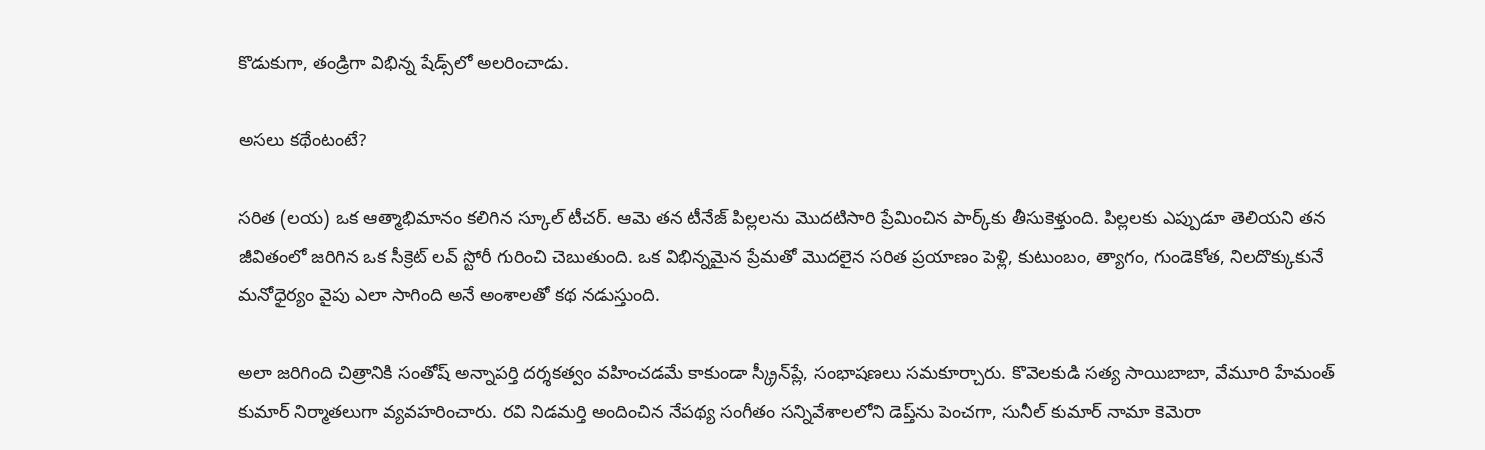కొడుకుగా, తండ్రిగా విభిన్న షేడ్స్‌లో అలరించాడు.

అసలు కథేంటంటే?

సరిత (లయ) ఒక ఆత్మాభిమానం కలిగిన స్కూల్ టీచర్. ఆమె తన టీనేజ్ పిల్లలను మొదటిసారి ప్రేమించిన పార్క్‌కు తీసుకెళ్తుంది. పిల్లలకు ఎప్పుడూ తెలియని తన జీవితంలో జరిగిన ఒక సీక్రెట్ లవ్ స్టోరీ గురించి చెబుతుంది. ఒక విభిన్నమైన ప్రేమతో మొదలైన సరిత ప్రయాణం పెళ్లి, కుటుంబం, త్యాగం, గుండెకోత, నిలదొక్కుకునే మనోధైర్యం వైపు ఎలా సాగింది అనే అంశాలతో కథ నడుస్తుంది.

అలా జరిగింది చిత్రానికి సంతోష్ అన్నాపర్తి దర్శకత్వం వహించడమే కాకుండా స్క్రీన్‌ప్లే, సంభాషణలు సమకూర్చారు. కొవెలకుడి సత్య సాయిబాబా, వేమూరి హేమంత్ కుమార్ నిర్మాతలుగా వ్యవహరించారు. రవి నిడమర్తి అందించిన నేపథ్య సంగీతం సన్నివేశాలలోని డెప్త్‌ను పెంచగా, సునీల్ కుమార్ నామా కెమెరా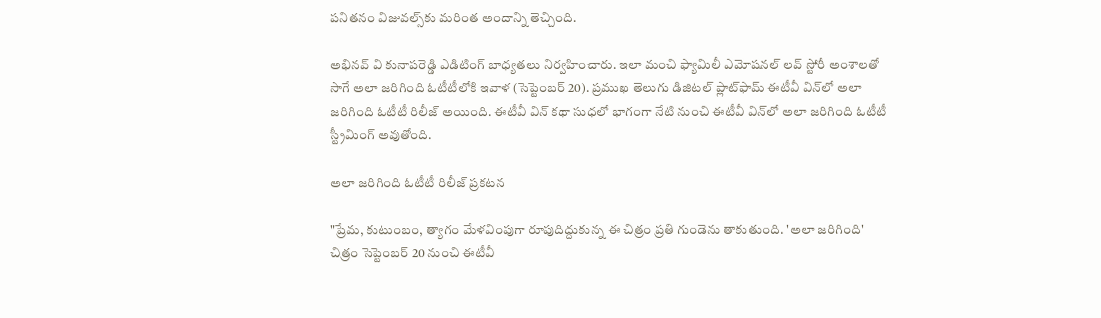పనితనం విజువల్స్‌కు మరింత అందాన్ని తెచ్చింది.

అభినవ్ వి కునాపరెడ్డి ఎడిటింగ్ బాధ్యతలు నిర్వహించారు. ఇలా మంచి ఫ్యామిలీ ఎమోషనల్ లవ్ స్టోరీ అంశాలతో సాగే అలా జరిగింది ఓటీటీలోకి ఇవాళ (సెప్టెంబర్ 20). ప్రముఖ తెలుగు డిజిటల్ ప్లాట్‌ఫామ్ ఈటీవీ విన్‌లో అలా జరిగింది ఓటీటీ రిలీజ్ అయింది. ఈటీవీ విన్ కథా సుధలో భాగంగా నేటి నుంచి ఈటీవీ విన్‌లో అలా జరిగింది ఓటీటీ స్ట్రీమింగ్ అవుతోంది.

అలా జరిగింది ఓటీటీ రిలీజ్ ప్రకటన

"ప్రేమ, కుటుంబం, త్యాగం మేళవింపుగా రూపుదిద్దుకున్న ఈ చిత్రం ప్రతి గుండెను తాకుతుంది. 'అలా జరిగింది' చిత్రం సెప్టెంబర్ 20 నుంచి ఈటీవీ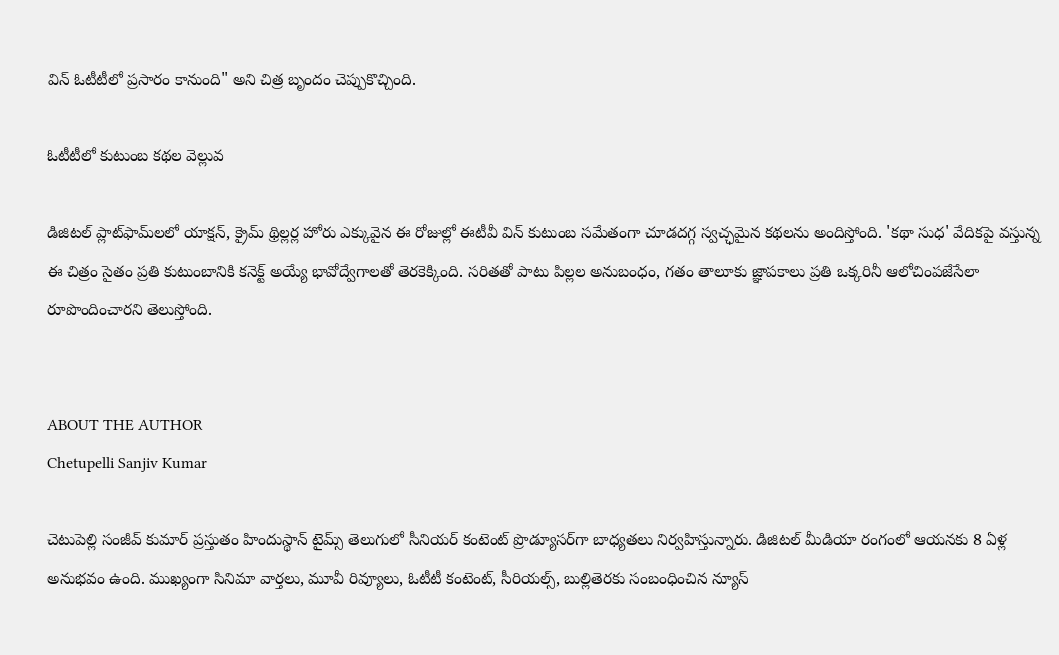విన్ ఓటీటీలో ప్రసారం కానుంది" అని చిత్ర బృందం చెప్పుకొచ్చింది.

ఓటీటీలో కుటుంబ కథల వెల్లువ

డిజిటల్ ప్లాట్‌ఫామ్‌లలో యాక్షన్, క్రైమ్ థ్రిల్లర్ల హోరు ఎక్కువైన ఈ రోజుల్లో ఈటీవీ విన్ కుటుంబ సమేతంగా చూడదగ్గ స్వచ్ఛమైన కథలను అందిస్తోంది. 'కథా సుధ' వేదికపై వస్తున్న ఈ చిత్రం సైతం ప్రతి కుటుంబానికి కనెక్ట్ అయ్యే భావోద్వేగాలతో తెరకెక్కింది. సరితతో పాటు పిల్లల అనుబంధం, గతం తాలూకు జ్ఞాపకాలు ప్రతి ఒక్కరినీ ఆలోచింపజేసేలా రూపొందించారని తెలుస్తోంది.


ABOUT THE AUTHOR
Chetupelli Sanjiv Kumar

చెటుపెల్లి సంజీవ్ కుమార్ ప్రస్తుతం హిందుస్థాన్ టైమ్స్ తెలుగులో సీనియర్ కంటెంట్ ప్రొడ్యూసర్‌గా బాధ్యతలు నిర్వహిస్తున్నారు. డిజిటల్ మీడియా రంగంలో ఆయనకు 8 ఏళ్ల అనుభవం ఉంది. ముఖ్యంగా సినిమా వార్తలు, మూవీ రివ్యూలు, ఓటీటీ కంటెంట్, సీరియల్స్, బుల్లితెరకు సంబంధించిన న్యూస్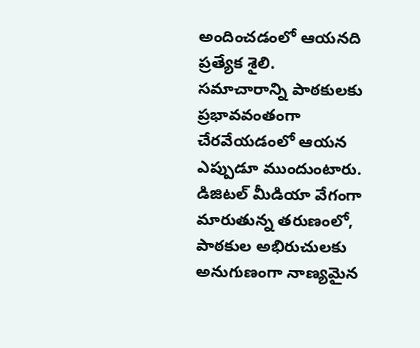అందించడంలో ఆయనది ప్రత్యేక శైలి. సమాచారాన్ని పాఠకులకు ప్రభావవంతంగా చేరవేయడంలో ఆయన ఎప్పుడూ ముందుంటారు. డిజిటల్ మీడియా వేగంగా మారుతున్న తరుణంలో, పాఠకుల అభిరుచులకు అనుగుణంగా నాణ్యమైన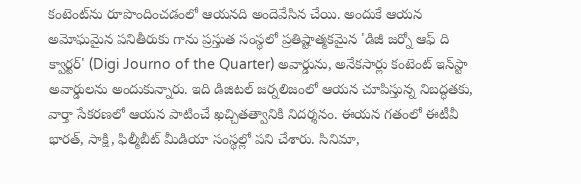కంటెంట్‌ను రూపొందించడంలో ఆయనది అందెవేసిన చేయి. అందుకే ఆయన అమోఘమైన పనితీరుకు గాను ప్రస్తుత సంస్థలో ప్రతిష్టాత్మకమైన 'డిజీ జర్నో ఆఫ్ ది క్వార్టర్' (Digi Journo of the Quarter) అవార్డును, అనేకసార్లు కంటెంట్ ఇన్‌స్టా అవార్డులను అందుకున్నారు. ఇది డిజిటల్ జర్నలిజంలో ఆయన చూపిస్తున్న నిబద్ధతకు, వార్తా సేకరణలో ఆయన పాటించే ఖచ్చితత్వానికి నిదర్శనం. ఈయన గతంలో ఈటీవీ భారత్, సాక్షి, ఫిల్మీబీట్ మీడియా సంస్థల్లో పని చేశారు. సినిమా,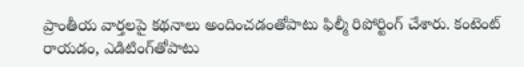ప్రాంతీయ వార్తలపై కథనాలు అందించడంతోపాటు ఫిల్మీ రిపోర్టింగ్ చేశారు. కంటెంట్ రాయడం, ఎడిటింగ్‌తోపాటు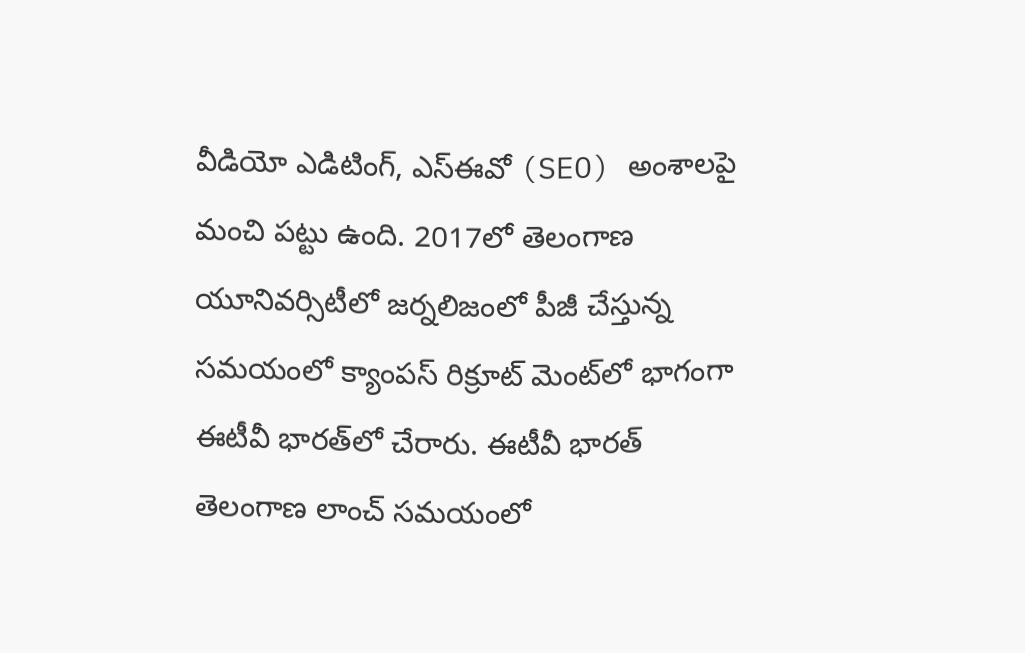వీడియో ఎడిటింగ్, ఎస్‌ఈవో (SEO) అంశాలపై మంచి పట్టు ఉంది. 2017లో తెలంగాణ యూనివర్సిటీలో జర్నలిజంలో పీజీ చేస్తున్న సమయంలో క్యాంపస్ రిక్రూట్ మెంట్‌లో భాగంగా ఈటీవీ భారత్‌లో చేరారు. ఈటీవీ భారత్ తెలంగాణ లాంచ్ సమయంలో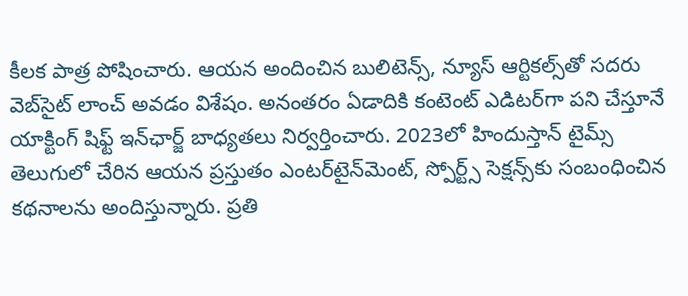కీలక పాత్ర పోషించారు. ఆయన అందించిన బులిటెన్స్, న్యూస్ ఆర్టికల్స్‌తో సదరు వెబ్‌సైట్ లాంచ్ అవడం విశేషం. అనంతరం ఏడాదికి కంటెంట్ ఎడిటర్‌గా పని చేస్తూనే యాక్టింగ్ షిఫ్ట్ ఇన్‌ఛార్జ్ బాధ్యతలు నిర్వర్తించారు. 2023లో హిందుస్తాన్ టైమ్స్ తెలుగులో చేరిన ఆయన ప్రస్తుతం ఎంటర్‌టైన్‌మెంట్, స్పోర్ట్స్ సెక్షన్స్‌కు సంబంధించిన కథనాలను అందిస్తున్నారు. ప్రతి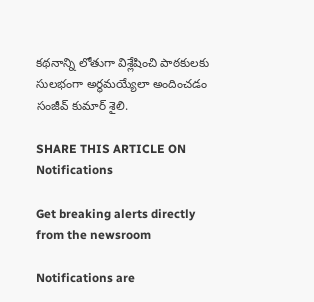కథనాన్ని లోతుగా విశ్లేషించి పాఠకులకు సులభంగా అర్థమయ్యేలా అందించడం సంజీవ్ కుమార్ శైలి.

SHARE THIS ARTICLE ON
Notifications

Get breaking alerts directly from the newsroom

Notifications are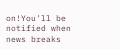on!You'll be notified when news breaks